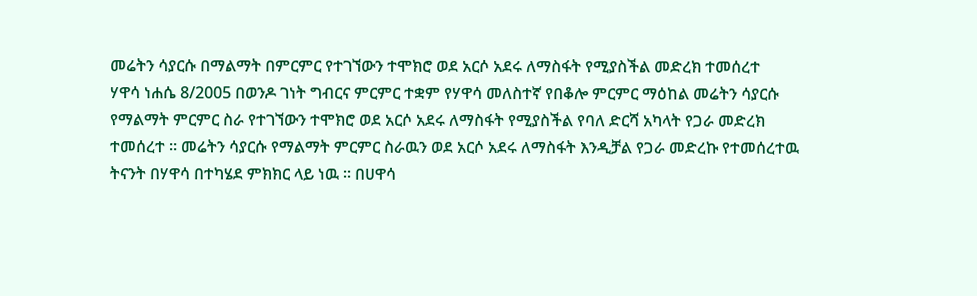መሬትን ሳያርሱ በማልማት በምርምር የተገኘውን ተሞክሮ ወደ አርሶ አደሩ ለማስፋት የሚያስችል መድረክ ተመሰረተ
ሃዋሳ ነሐሴ 8/2005 በወንዶ ገነት ግብርና ምርምር ተቋም የሃዋሳ መለስተኛ የበቆሎ ምርምር ማዕከል መሬትን ሳያርሱ የማልማት ምርምር ስራ የተገኘውን ተሞክሮ ወደ አርሶ አደሩ ለማስፋት የሚያስችል የባለ ድርሻ አካላት የጋራ መድረክ ተመሰረተ ። መሬትን ሳያርሱ የማልማት ምርምር ስራዉን ወደ አርሶ አደሩ ለማስፋት እንዲቻል የጋራ መድረኩ የተመሰረተዉ ትናንት በሃዋሳ በተካሄደ ምክክር ላይ ነዉ ። በሀዋሳ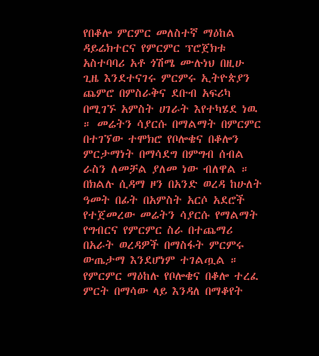የበቆሎ ምርምር መለስተኛ ማዕከል ዳይሬክተርና የምርምር ፕሮጀክቱ አስተባባሪ አቶ ጎሽሜ ሙሉነህ በዚሁ ጊዜ እንደተናገሩ ምርምሩ ኢትዮጵያን ጨምሮ በምስራቅና ደቡብ አፍሪካ በሚገኙ አምስት ሀገራት እየተካሄደ ነዉ ። መሬትን ሳያርሱ በማልማት በምርምር በተገኘው ተሞክሮ የቦሎቄና በቆሎን ምርታማነት በማሳደግ በምግብ ሰብል ራስን ለመቻል ያለመ ነው ብለዋል ። በክልሉ ሲዳማ ዞን በአንድ ወረዳ ከሁለት ዓመት በፊት በአምስት አርሶ አደሮች የተጀመረው መሬትን ሳያርሱ የማልማት የግብርና የምርምር ስራ በተጨማሪ በአራት ወረዳዎች በማስፋት ምርምሩ ውጤታማ እንደሆነም ተገልጧል ። የምርምር ማዕከሉ የቦሎቄና በቆሎ ተረፈ ምርት በማሳው ላይ እንዳለ በማቆየት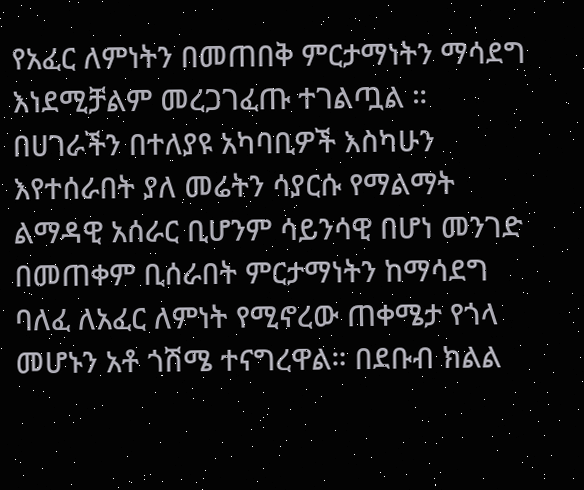የአፈር ለምነትን በመጠበቅ ምርታማነትን ማሳደግ እነደሚቻልም መረጋገፈጡ ተገልጧል ። በሀገራችን በተለያዩ አካባቢዎች እስካሁን እየተሰራበት ያለ መሬትን ሳያርሱ የማልማት ልማዳዊ አሰራር ቢሆንም ሳይንሳዊ በሆነ መንገድ በመጠቀም ቢሰራበት ምርታማነትን ከማሳደግ ባለፈ ለአፈር ለምነት የሚኖረው ጠቀሜታ የጎላ መሆኑን አቶ ጎሽሜ ተናግረዋል። በደቡብ ክልል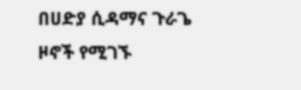በሀድያ ሲዳማና ጉራጌ ዞኖች የሚገኙ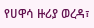የሀዋሳ ዙሪያ ወረዳ፣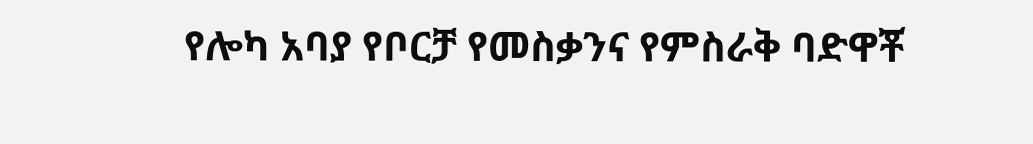የሎካ አባያ የቦርቻ የመስቃንና የምስራቅ ባድዋቾ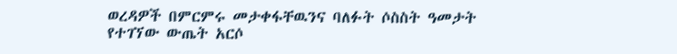ወረዳዎች በምርምሩ መታቀፋቸዉንና ባለፉት ሶስስት ዓመታት የተገኘው ውጤት አርሶ